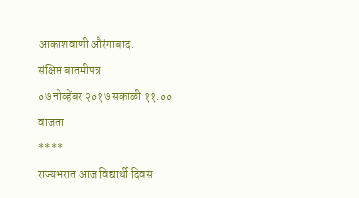आकाशवाणी औरंगाबाद.
संक्षिप्त बातमीपत्र
०७ नोव्हेंबर २०१७ सकाळी ११.०० वाजता
****
राज्यभरात आज विद्यार्थी दिवस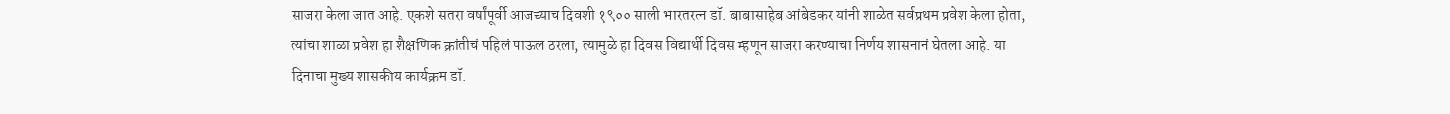साजरा केला जात आहे. एकशे सतरा वर्षांपूर्वी आजच्याच दिवशी १९०० साली भारतरत्न डॉ. बाबासाहेब आंबेडकर यांनी शाळेत सर्वप्रथम प्रवेश केला होता, त्यांचा शाळा प्रवेश हा शैक्षणिक क्रांतीचं पहिलं पाऊल ठरला, त्यामुळे हा दिवस विद्यार्थी दिवस म्हणून साजरा करण्याचा निर्णय शासनानं घेतला आहे. या दिनाचा मुख्य शासकीय कार्यक्रम डॉ.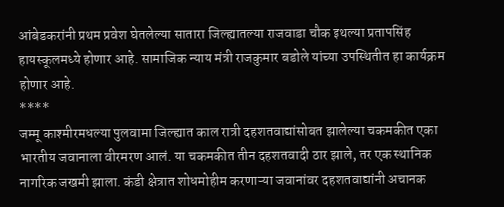आंबेडकरांनी प्रथम प्रवेश घेतलेल्या सातारा जिल्ह्यातल्या राजवाडा चौक इथल्या प्रतापसिंह हायस्कूलमध्ये होणार आहे. सामाजिक न्याय मंत्री राजकुमार बडोले यांच्या उपस्थितीत हा कार्यक्रम होणार आहे.
****
जम्मू काश्मीरमधल्या पुलवामा जिल्ह्यात काल रात्री दहशतवाद्यांसोबत झालेल्या चकमकीत एका भारतीय जवानाला वीरमरण आलं. या चकमकीत तीन दहशतवादी ठार झाले, तर एक स्थानिक नागरिक जखमी झाला. कंडी क्षेत्रात शोधमोहीम करणाऱ्या जवानांवर दहशतवाद्यांनी अचानक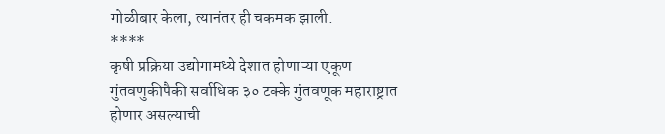गोळीबार केला, त्यानंतर ही चकमक झाली.
****
कृषी प्रक्रिया उद्योगामध्ये देशात होणाऱ्या एकूण गुंतवणुकीपैकी सर्वाधिक ३० टक्के गुंतवणूक महाराष्ट्रात होणार असल्याची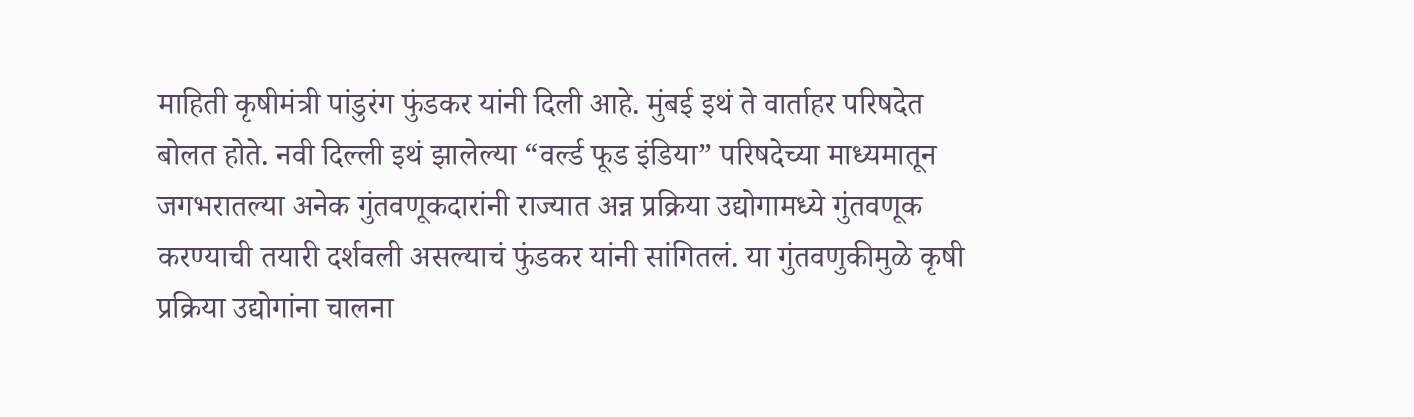माहिती कृषीमंत्री पांडुरंग फुंडकर यांनी दिली आहे. मुंबई इथं ते वार्ताहर परिषदेत बोलत होते. नवी दिल्ली इथं झालेल्या “वर्ल्ड फूड इंडिया” परिषदेच्या माध्यमातून जगभरातल्या अनेक गुंतवणूकदारांनी राज्यात अन्न प्रक्रिया उद्योगामध्ये गुंतवणूक करण्याची तयारी दर्शवली असल्याचं फुंडकर यांनी सांगितलं. या गुंतवणुकीमुळे कृषी प्रक्रिया उद्योगांना चालना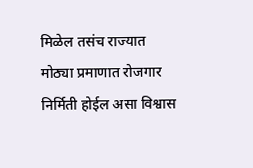मिळेल तसंच राज्यात मोठ्या प्रमाणात रोजगार निर्मिती होईल असा विश्वास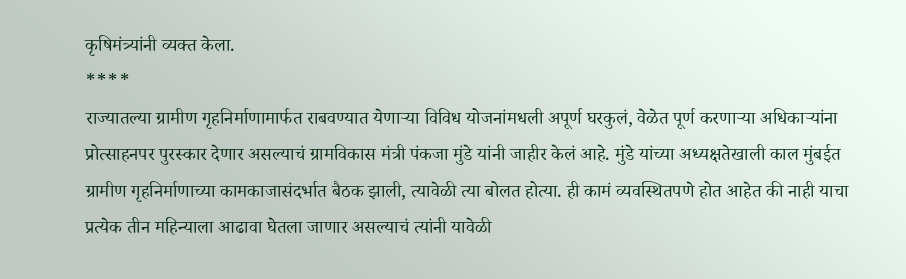कृषिमंत्र्यांनी व्यक्त केला.
****
राज्यातल्या ग्रामीण गृहनिर्माणामार्फत राबवण्यात येणाऱ्या विविध योजनांमधली अपूर्ण घरकुलं, वेळेत पूर्ण करणाऱ्या अधिकाऱ्यांना प्रोत्साहनपर पुरस्कार देणार असल्याचं ग्रामविकास मंत्री पंकजा मुंडे यांनी जाहीर केलं आहे. मुंडे यांच्या अध्यक्षतेखाली काल मुंबईत ग्रामीण गृहनिर्माणाच्या कामकाजासंदर्भात बैठक झाली, त्यावेळी त्या बोलत होत्या. ही कामं व्यवस्थितपणे होत आहेत की नाही याचा प्रत्येक तीन महिन्याला आढावा घेतला जाणार असल्याचं त्यांनी यावेळी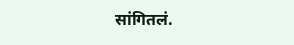सांगितलं.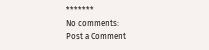*******
No comments:
Post a Comment